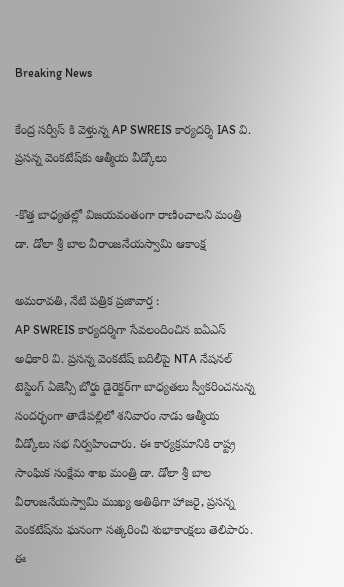Breaking News

కేంద్ర సర్వీస్ కి వెళ్తున్న AP SWREIS కార్యదర్శి IAS వి. ప్రసన్న వెంకటేష్‌కు ఆత్మీయ వీడ్కోలు

-కొత్త బాధ్యతల్లో విజయవంతంగా రాణించాలని మంత్రి డా. డోలా శ్రీ బాల వీరాంజనేయస్వామి ఆకాంక్ష

అమరావతి, నేటి పత్రిక ప్రజావార్త :
AP SWREIS కార్యదర్శిగా సేవలందించిన ఐఏఎస్ అధికారి వి. ప్రసన్న వెంకటేష్ బదిలీపై NTA నేషనల్ టెస్టింగ్ ఏజెన్సీ బోర్డు డైరెక్టర్‌గా బాధ్యతలు స్వీకరించనున్న సందర్భంగా తాడేపల్లిలో శనివారం నాడు ఆత్మీయ వీడ్కోలు సభ నిర్వహించారు. ఈ కార్యక్రమానికి రాష్ట్ర సాంఘిక సంక్షేమ శాఖ మంత్రి డా. డోలా శ్రీ బాల వీరాంజనేయస్వామి ముఖ్య అతిథిగా హాజరై, ప్రసన్న వెంకటేష్‌ను ఘనంగా సత్కరించి శుభాకాంక్షలు తెలిపారు. ఈ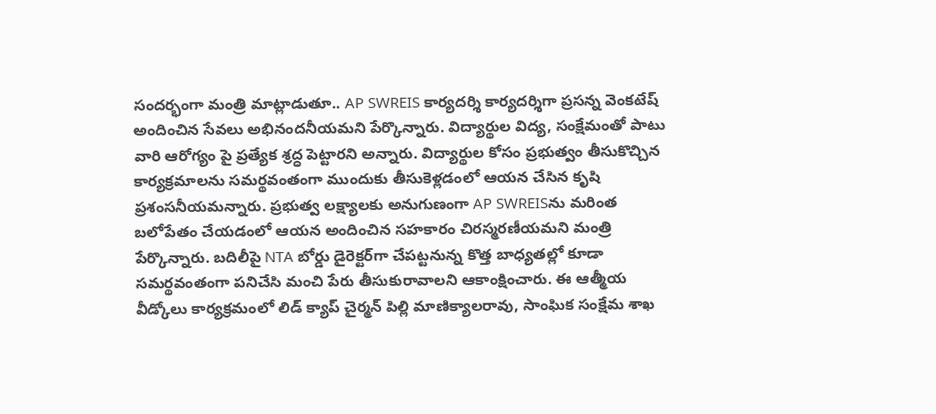సందర్భంగా మంత్రి మాట్లాడుతూ.. AP SWREIS కార్యదర్శి కార్యదర్శిగా ప్రసన్న వెంకటేష్ అందించిన సేవలు అభినందనీయమని పేర్కొన్నారు. విద్యార్థుల విద్య, సంక్షేమంతో పాటు వారి ఆరోగ్యం పై ప్రత్యేక శ్రద్ధ పెట్టారని అన్నారు. విద్యార్థుల కోసం ప్రభుత్వం తీసుకొచ్చిన కార్యక్రమాలను సమర్థవంతంగా ముందుకు తీసుకెళ్లడంలో ఆయన చేసిన కృషి ప్రశంసనీయమన్నారు. ప్రభుత్వ లక్ష్యాలకు అనుగుణంగా AP SWREISను మరింత బలోపేతం చేయడంలో ఆయన అందించిన సహకారం చిరస్మరణీయమని మంత్రి పేర్కొన్నారు. బదిలీపై NTA బోర్డు డైరెక్టర్‌గా చేపట్టనున్న కొత్త బాధ్యతల్లో కూడా సమర్థవంతంగా పనిచేసి మంచి పేరు తీసుకురావాలని ఆకాంక్షించారు. ఈ ఆత్మీయ వీడ్కోలు కార్యక్రమంలో లిడ్ క్యాప్ చైర్మన్ పిల్లి మాణిక్యాలరావు, సాంఘిక సంక్షేమ శాఖ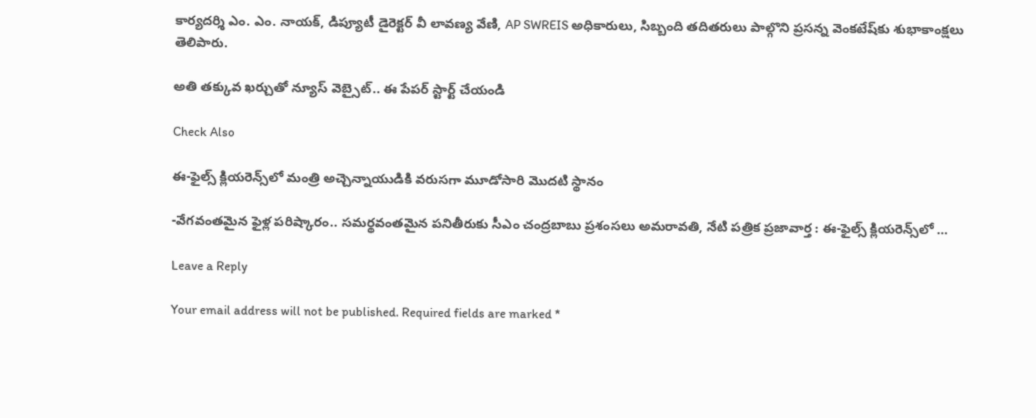కార్యదర్శి ఎం. ఎం. నాయక్, డిప్యూటీ డైరెక్టర్ వీ లావణ్య వేణి, AP SWREIS అధికారులు, సిబ్బంది తదితరులు పాల్గొని ప్రసన్న వెంకటేష్‌కు శుభాకాంక్షలు తెలిపారు.

అతి తక్కువ ఖర్చుతో న్యూస్ వెబ్సైట్.. ఈ పేపర్ స్టార్ట్ చేయండి

Check Also

ఈ-ఫైల్స్ క్లియరెన్స్‌లో మంత్రి అచ్చెన్నాయుడికి వరుసగా మూడోసారి మొదటి స్థానం

-వేగవంతమైన ఫైళ్ల పరిష్కారం.. సమర్థవంతమైన పనితీరుకు సీఎం చంద్రబాబు ప్రశంసలు అమరావతి, నేటి పత్రిక ప్రజావార్త : ఈ-ఫైల్స్ క్లియరెన్స్‌లో …

Leave a Reply

Your email address will not be published. Required fields are marked *